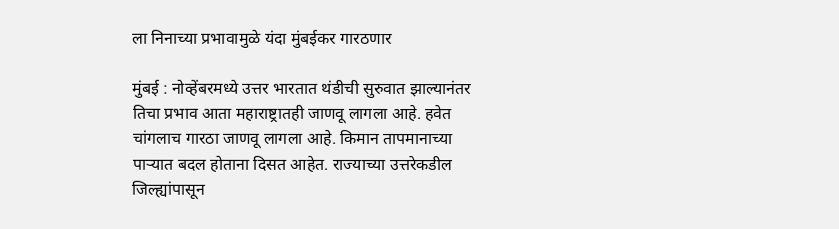ला निनाच्या प्रभावामुळे यंदा मुंबईकर गारठणार

मुंबई : नोव्हेंबरमध्ये उत्तर भारतात थंडीची सुरुवात झाल्यानंतर तिचा प्रभाव आता महाराष्ट्रातही जाणवू लागला आहे. हवेत चांगलाच गारठा जाणवू लागला आहे. किमान तापमानाच्या पाऱ्यात बदल होताना दिसत आहेत. राज्याच्या उत्तरेकडील जिल्ह्यांपासून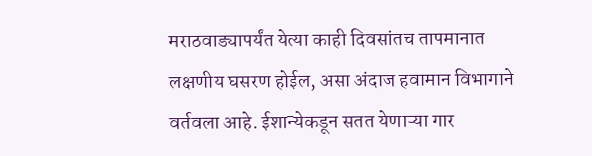मराठवाड्यापर्यंत येत्या काही दिवसांतच तापमानात लक्षणीय घसरण होईल, असा अंदाज हवामान विभागाने वर्तवला आहे. ईशान्येकडून सतत येणाऱ्या गार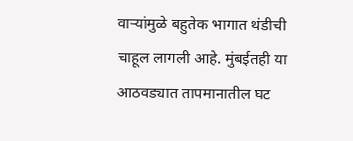वाऱ्यांमुळे बहुतेक भागात थंडीची चाहूल लागली आहे. मुंबईतही या आठवड्यात तापमानातील घट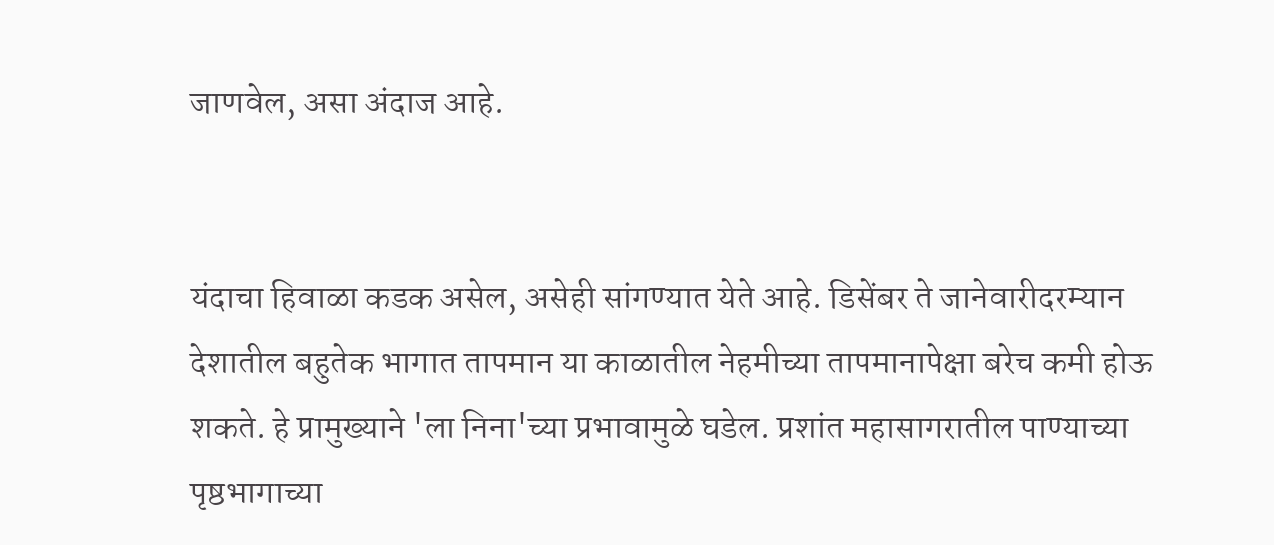जाणवेल, असा अंदाज आहे.


यंदाचा हिवाळा कडक असेल, असेही सांगण्यात येते आहे. डिसेंबर ते जानेवारीदरम्यान देशातील बहुतेक भागात तापमान या काळातील नेहमीच्या तापमानापेक्षा बरेच कमी होऊ शकते. हे प्रामुख्याने 'ला निना'च्या प्रभावामुळे घडेल. प्रशांत महासागरातील पाण्याच्या पृष्ठभागाच्या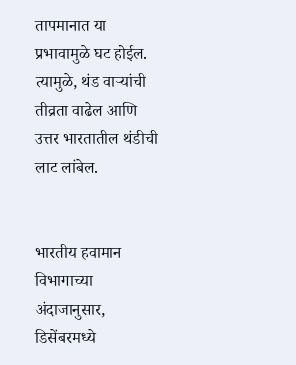तापमानात या प्रभावामुळे घट होईल. त्यामुळे, थंड वाऱ्यांची तीव्रता वाढेल आणि उत्तर भारतातील थंडीची लाट लांबेल.


भारतीय हवामान विभागाच्या अंदाजानुसार, डिसेंबरमध्ये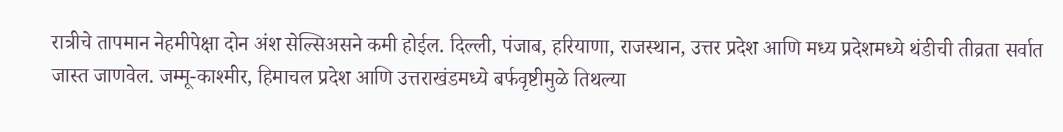रात्रीचे तापमान नेहमीपेक्षा दोन अंश सेल्सिअसने कमी होईल. दिल्ली, पंजाब, हरियाणा, राजस्थान, उत्तर प्रदेश आणि मध्य प्रदेशमध्ये थंडीची तीव्रता सर्वात जास्त जाणवेल. जम्मू-काश्मीर, हिमाचल प्रदेश आणि उत्तराखंडमध्ये बर्फवृष्टीमुळे तिथल्या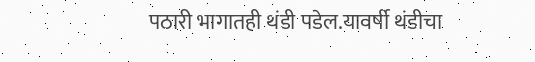पठारी भागातही थंडी पडेल.यावर्षी थंडीचा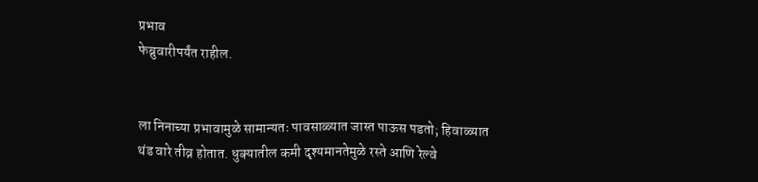प्रभाव
फेब्रुवारीपर्यंत राहील.


ला निनाच्या प्रभावामुळे सामान्यतः पावसाळ्यात जास्त पाऊस पडतो; हिवाळ्यात थंड वारे तीव्र होतात. धुक्यातील कमी दृश्यमानतेमुळे रस्ते आणि रेल्वे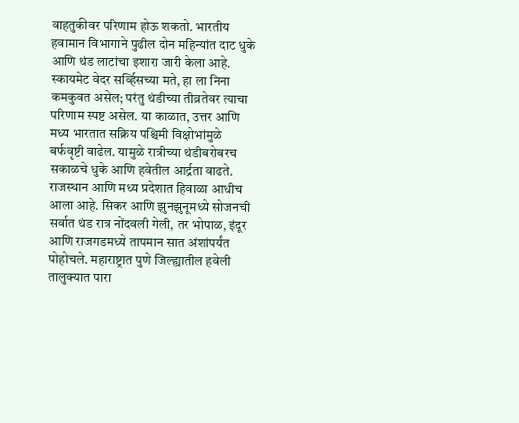वाहतुकीवर परिणाम होऊ शकतो. भारतीय हवामान विभागाने पुढील दोन महिन्यांत दाट धुके आणि थंड लाटांचा इशारा जारी केला आहे. स्कायमेट वेदर सर्व्हिसच्या मते, हा ला निना कमकुवत असेल; परंतु थंडीच्या तीव्रतेवर त्याचा परिणाम स्पष्ट असेल. या काळात, उत्तर आणि मध्य भारतात सक्रिय पश्चिमी विक्षोभांमुळे बर्फवृष्टी वाढेल. यामुळे रात्रीच्या थंडीबरोबरच सकाळचे धुके आणि हवेतील आर्द्रता वाढते. राजस्थान आणि मध्य प्रदेशात हिवाळा आधीच आला आहे. सिकर आणि झुनझुनूमध्ये सोजनची सर्वात थंड रात्र नोंदवली गेली, तर भोपाळ, इंदूर आणि राजगडमध्ये तापमान सात अंशांपर्यंत पोहोचले. महाराष्ट्रात पुणे जिल्ह्यातील हवेली तालुक्यात पारा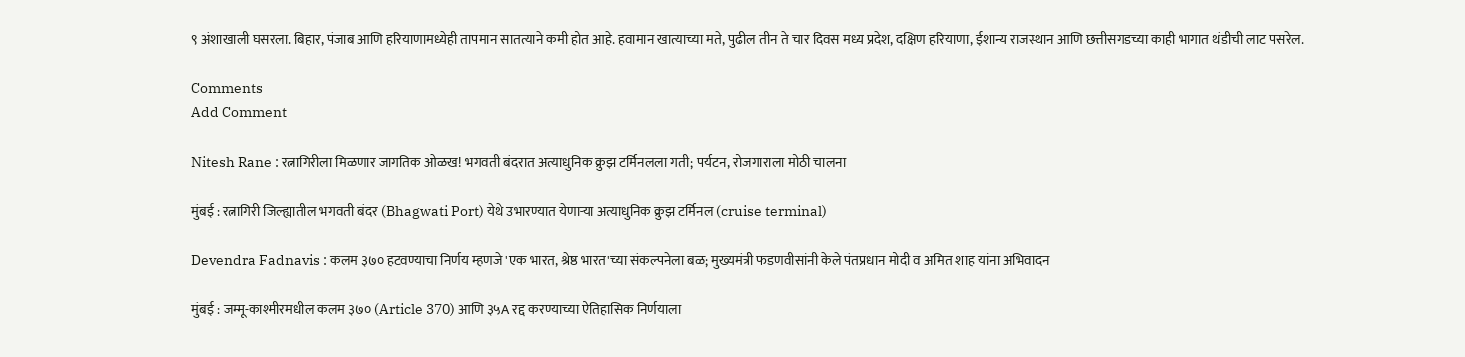९ अंशाखाली घसरला. बिहार, पंजाब आणि हरियाणामध्येही तापमान सातत्याने कमी होत आहे. हवामान खात्याच्या मते, पुढील तीन ते चार दिवस मध्य प्रदेश, दक्षिण हरियाणा, ईशान्य राजस्थान आणि छत्तीसगडच्या काही भागात थंडीची लाट पसरेल.

Comments
Add Comment

Nitesh Rane : रत्नागिरीला मिळणार जागतिक ओळख! भगवती बंदरात अत्याधुनिक क्रुझ टर्मिनलला गती; पर्यटन, रोजगाराला मोठी चालना

मुंबई : रत्नागिरी जिल्ह्यातील भगवती बंदर (Bhagwati Port) येथे उभारण्यात येणाऱ्या अत्याधुनिक क्रुझ टर्मिनल (cruise terminal)

Devendra Fadnavis : कलम ३७० हटवण्याचा निर्णय म्हणजे 'एक भारत, श्रेष्ठ भारत'च्या संकल्पनेला बळ; मुख्यमंत्री फडणवीसांनी केले पंतप्रधान मोदी व अमित शाह यांना अभिवादन

मुंबई : जम्मू-काश्मीरमधील कलम ३७० (Article 370) आणि ३५A रद्द करण्याच्या ऐतिहासिक निर्णयाला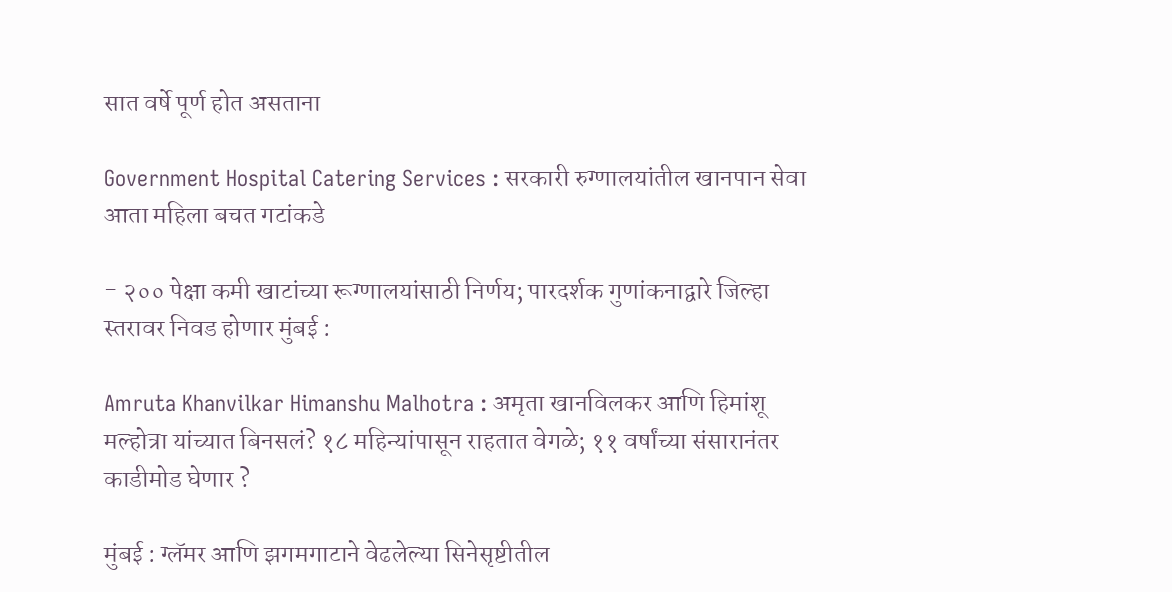सात वर्षे पूर्ण होत असताना

Government Hospital Catering Services : सरकारी रुग्णालयांतील खानपान सेवा आता महिला बचत गटांकडे

- २०० पेक्षा कमी खाटांच्या रूग्णालयांसाठी निर्णय; पारदर्शक गुणांकनाद्वारे जिल्हा स्तरावर निवड होणार मुंबई :

Amruta Khanvilkar Himanshu Malhotra : अमृता खानविलकर आणि हिमांशू मल्होत्रा यांच्यात बिनसलं? १८ महिन्यांपासून राहतात वेगळे; ११ वर्षांच्या संसारानंतर काडीमोड घेणार ?

मुंबई : ग्लॅमर आणि झगमगाटाने वेढलेल्या सिनेसृष्टीतील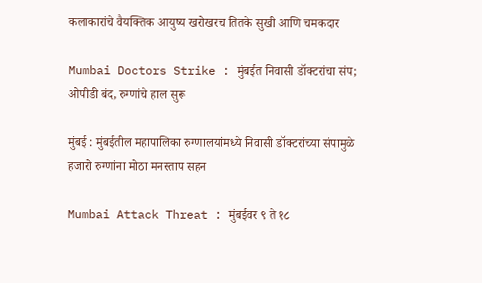कलाकारांचे वैयक्तिक आयुष्य खरोखरच तितके सुखी आणि चमकदार

Mumbai Doctors Strike : मुंबईत निवासी डॉक्टरांचा संप; ओपीडी बंद, रुग्णांचे हाल सुरू

मुंबई : मुंबईतील महापालिका रुग्णालयांमध्ये निवासी डॉक्टरांच्या संपामुळे हजारो रुग्णांना मोठा मनस्ताप सहन

Mumbai Attack Threat : मुंबईवर ९ ते १८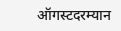ऑगस्टदरम्यान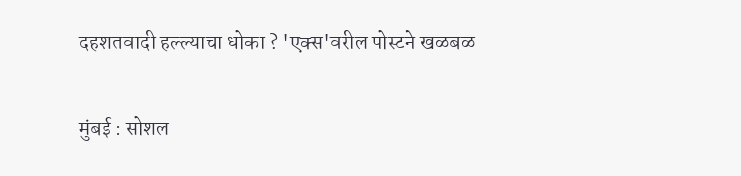दहशतवादी हल्ल्याचा धोका ? 'एक्स'वरील पोस्टने खळबळ

मुंबई : सोशल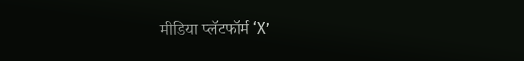मीडिया प्लॅटफॉर्म ‘X’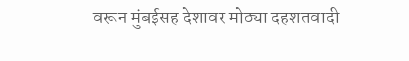वरून मुंबईसह देशावर मोठ्या दहशतवादी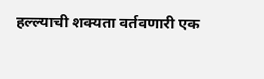हल्ल्याची शक्यता वर्तवणारी एक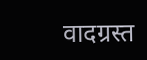वादग्रस्त